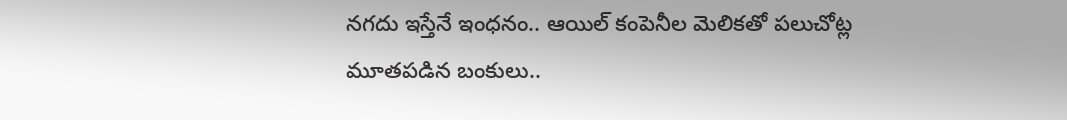నగదు ఇస్తేనే ఇంధనం.. ఆయిల్ కంపెనీల మెలికతో పలుచోట్ల మూతపడిన బంకులు..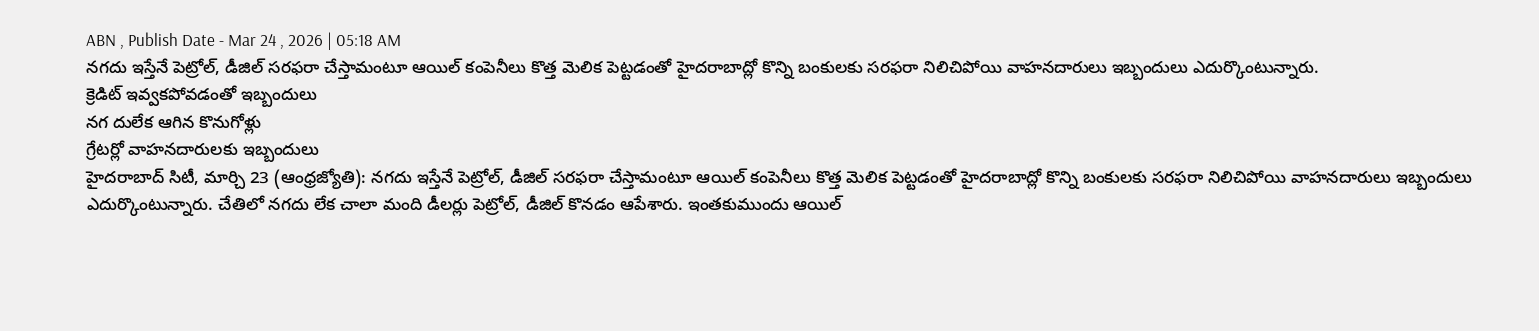ABN , Publish Date - Mar 24 , 2026 | 05:18 AM
నగదు ఇస్తేనే పెట్రోల్, డీజిల్ సరఫరా చేస్తామంటూ ఆయిల్ కంపెనీలు కొత్త మెలిక పెట్టడంతో హైదరాబాద్లో కొన్ని బంకులకు సరఫరా నిలిచిపోయి వాహనదారులు ఇబ్బందులు ఎదుర్కొంటున్నారు.
క్రెడిట్ ఇవ్వకపోవడంతో ఇబ్బందులు
నగ దులేక ఆగిన కొనుగోళ్లు
గ్రేటర్లో వాహనదారులకు ఇబ్బందులు
హైదరాబాద్ సిటీ, మార్చి 23 (ఆంధ్రజ్యోతి): నగదు ఇస్తేనే పెట్రోల్, డీజిల్ సరఫరా చేస్తామంటూ ఆయిల్ కంపెనీలు కొత్త మెలిక పెట్టడంతో హైదరాబాద్లో కొన్ని బంకులకు సరఫరా నిలిచిపోయి వాహనదారులు ఇబ్బందులు ఎదుర్కొంటున్నారు. చేతిలో నగదు లేక చాలా మంది డీలర్లు పెట్రోల్, డీజిల్ కొనడం ఆపేశారు. ఇంతకుముందు ఆయిల్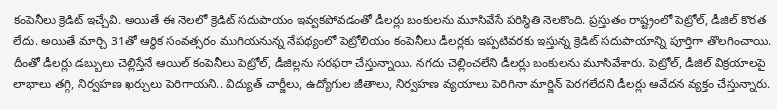కంపెనీలు క్రెడిట్ ఇచ్చేవి. అయితే ఈ నెలలో క్రెడిట్ సదుపాయం ఇవ్వకపోవడంతో డీలర్లు బంకులను మూసివేసే పరిస్థితి నెలకొంది. ప్రస్తుతం రాష్ట్రంలో పెట్రోల్, డీజిల్ కొరత లేదు. అయితే మార్చి 31తో ఆర్థిక సంవత్సరం ముగియనున్న నేపథ్యంలో పెట్రోలియం కంపెనీలు డీలర్లకు ఇప్పటివరకు ఇస్తున్న క్రెడిట్ సదుపాయాన్ని పూర్తిగా తొలగించాయి. దీంతో డీలర్లు డబ్బులు చెల్లిస్తేనే ఆయిల్ కంపెనీలు పెట్రోల్, డీజిల్లను సరఫరా చేస్తున్నాయి. నగదు చెల్లించలేని డీలర్లు బంకులను మూసివేశారు. పెట్రోల్, డీజిల్ విక్రయాలపై లాభాలు తగ్గి, నిర్వహణ ఖర్చులు పెరిగాయని.. విద్యుత్ చార్జీలు, ఉద్యోగుల జీతాలు, నిర్వహణ వ్యయాలు పెరిగినా మార్జిన్ పెరగలేదని డీలర్లు ఆవేదన వ్యక్తం చేస్తున్నారు.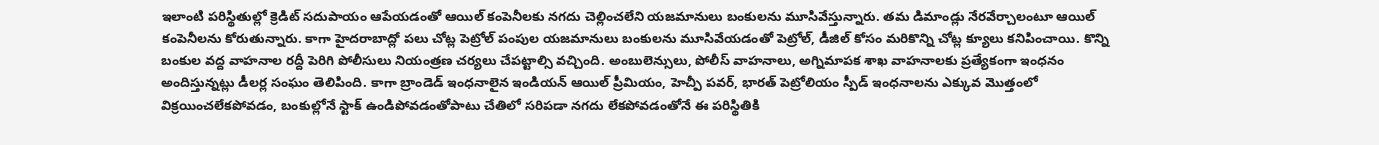ఇలాంటి పరిస్థితుల్లో క్రెడిట్ సదుపాయం ఆపేయడంతో ఆయిల్ కంపెనీలకు నగదు చెల్లించలేని యజమానులు బంకులను మూసివేస్తున్నారు. తమ డిమాండ్లు నేరవేర్చాలంటూ ఆయిల్ కంపెనీలను కోరుతున్నారు. కాగా హైదరాబాద్లో పలు చోట్ల పెట్రోల్ పంపుల యజమానులు బంకులను మూసివేయడంతో పెట్రోల్, డీజిల్ కోసం మరికొన్ని చోట్ల క్యూలు కనిపించాయి. కొన్ని బంకుల వద్ద వాహనాల రద్దీ పెరిగి పోలీసులు నియంత్రణ చర్యలు చేపట్టాల్సి వచ్చింది. అంబులెన్సులు, పోలీస్ వాహనాలు, అగ్నిమాపక శాఖ వాహనాలకు ప్రత్యేకంగా ఇంధనం అందిస్తున్నట్లు డీలర్ల సంఘం తెలిపింది. కాగా బ్రాండెడ్ ఇంధనాలైన ఇండియన్ ఆయిల్ ప్రీమియం, హెచ్పీ పవర్, భారత్ పెట్రోలియం స్పీడ్ ఇంధనాలను ఎక్కువ మొత్తంలో విక్రయించలేకపోవడం, బంకుల్లోనే స్టాక్ ఉండిపోవడంతోపాటు చేతిలో సరిపడా నగదు లేకపోవడంతోనే ఈ పరిస్థితికి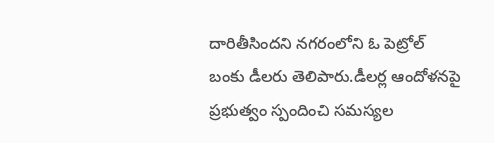దారితీసిందని నగరంలోని ఓ పెట్రోల్ బంకు డీలరు తెలిపారు.డీలర్ల ఆందోళనపై ప్రభుత్వం స్పందించి సమస్యల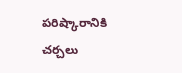పరిష్కారానికి చర్చలు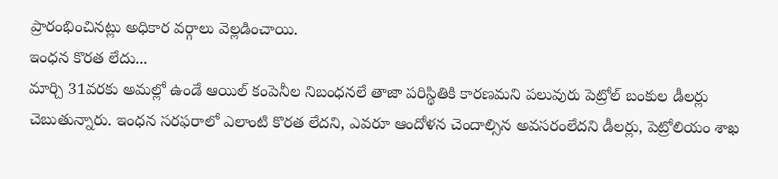ప్రారంభించినట్లు అధికార వర్గాలు వెల్లడించాయి.
ఇంధన కొరత లేదు...
మార్చి 31వరకు అమల్లో ఉండే ఆయిల్ కంపెనీల నిబంధనలే తాజా పరిస్థితికి కారణమని పలువురు పెట్రోల్ బంకుల డీలర్లు చెబుతున్నారు. ఇంధన సరఫరాలో ఎలాంటి కొరత లేదని, ఎవరూ ఆందోళన చెందాల్సిన అవసరంలేదని డీలర్లు, పెట్రోలియం శాఖ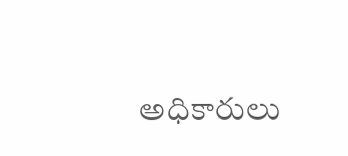అధికారులు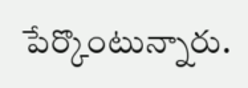పేర్కొంటున్నారు.